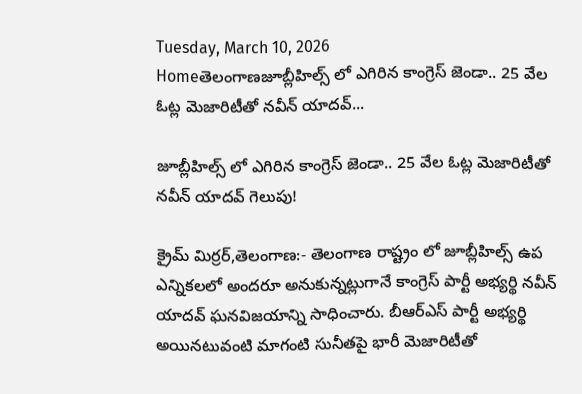Tuesday, March 10, 2026
Homeతెలంగాణజూబ్లీహిల్స్ లో ఎగిరిన కాంగ్రెస్ జెండా.. 25 వేల ఓట్ల మెజారిటీతో నవీన్ యాదవ్...

జూబ్లీహిల్స్ లో ఎగిరిన కాంగ్రెస్ జెండా.. 25 వేల ఓట్ల మెజారిటీతో నవీన్ యాదవ్ గెలుపు!

క్రైమ్ మిర్రర్,తెలంగాణ:- తెలంగాణ రాష్ట్రం లో జూబ్లీహిల్స్ ఉప ఎన్నికలలో అందరూ అనుకున్నట్లుగానే కాంగ్రెస్ పార్టీ అభ్యర్థి నవీన్ యాదవ్ ఘనవిజయాన్ని సాధించారు. బీఆర్ఎస్ పార్టీ అభ్యర్థి అయినటువంటి మాగంటి సునీతపై భారీ మెజారిటీతో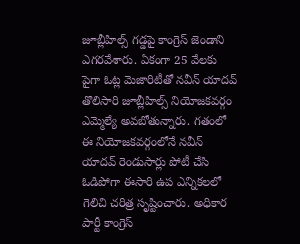జూబ్లీహిల్స్ గడ్డపై కాంగ్రెస్ జెండాని ఎగరవేశారు. ఏకంగా 25 వేలకు పైగా ఓట్ల మెజారిటీతో నవీన్ యాదవ్ తొలిసారి జూబ్లీహిల్స్ నియోజకవర్గం ఎమ్మెల్యే అవబోతున్నారు. గతంలో ఈ నియోజకవర్గంలోనే నవీన్ యాదవ్ రెండుసార్లు పోటీ చేసి ఓడిపోగా ఈసారి ఉప ఎన్నికలలో గెలిచి చరిత్ర సృష్టించారు. అధికార పార్టీ కాంగ్రెస్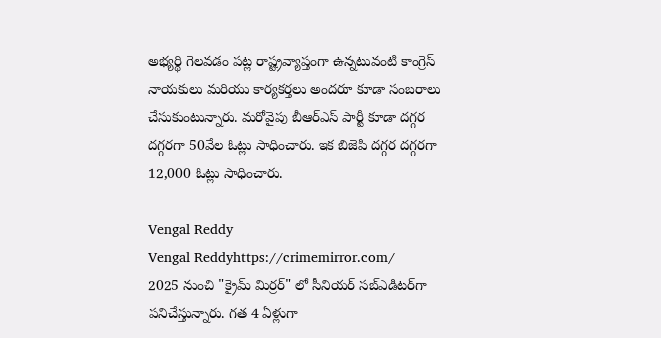అభ్యర్థి గెలవడం పట్ల రాష్ట్రవ్యాప్తంగా ఉన్నటువంటి కాంగ్రెస్ నాయకులు మరియు కార్యకర్తలు అందరూ కూడా సంబరాలు చేసుకుంటున్నారు. మరోవైపు బీఆర్ఎస్ పార్టీ కూడా దగ్గర దగ్గరగా 50వేల ఓట్లు సాధించారు. ఇక బిజెపి దగ్గర దగ్గరగా 12,000 ఓట్లు సాధించారు.

Vengal Reddy
Vengal Reddyhttps://crimemirror.com/
2025 నుంచి "క్రైమ్ మిర్రర్" లో సీనియర్ సబ్‌ఎడిటర్‌గా పనిచేస్తున్నారు. గత 4 ఏళ్లుగా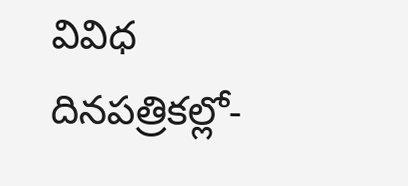వివిధ దినపత్రికల్లో-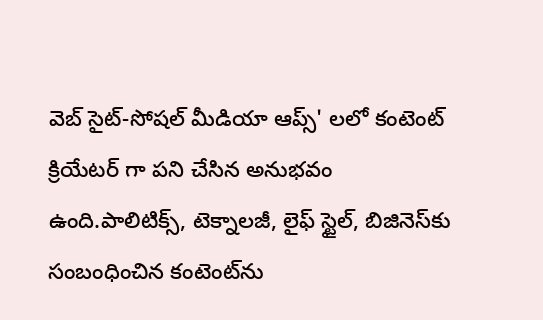వెబ్ సైట్-సోషల్ మీడియా ఆప్స్' లలో కంటెంట్ క్రియేటర్ గా పని చేసిన అనుభవం ఉంది.పాలిటిక్స్‌, టెక్నాలజీ, లైఫ్‌ స్టైల్‌, బిజినెస్‌కు సంబంధించిన కంటెంట్‌ను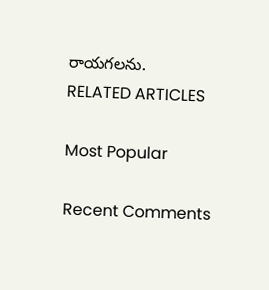రాయగలను.
RELATED ARTICLES

Most Popular

Recent Comments